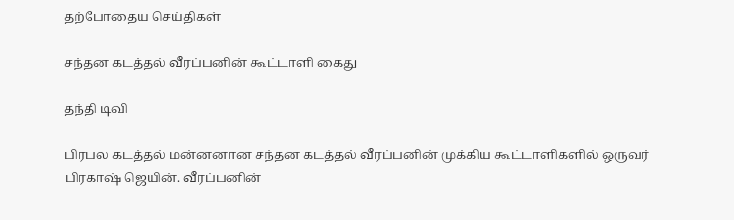தற்போதைய செய்திகள்

சந்தன கடத்தல் வீரப்பனின் கூட்டாளி கைது

தந்தி டிவி

பிரபல கடத்தல் மன்னனான சந்தன கடத்தல் வீரப்பனின் முக்கிய கூட்டாளிகளில் ஒருவர் பிரகாஷ் ஜெயின். வீரப்பனின்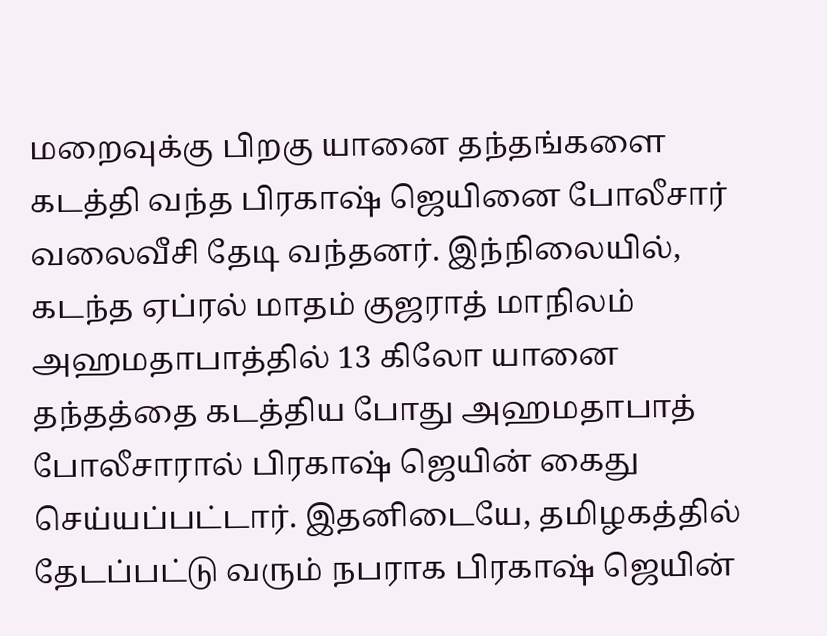மறைவுக்கு பிறகு யானை தந்தங்களை கடத்தி வந்த பிரகாஷ் ஜெயினை போலீசார் வலைவீசி தேடி வந்தனர். இந்நிலையில், கடந்த ஏப்ரல் மாதம் குஜராத் மாநிலம் அஹமதாபாத்தில் 13 கிலோ யானை தந்தத்தை கடத்திய போது அஹமதாபாத் போலீசாரால் பிரகாஷ் ஜெயின் கைது செய்யப்பட்டார். இதனிடையே, தமிழகத்தில் தேடப்பட்டு வரும் நபராக பிரகாஷ் ஜெயின்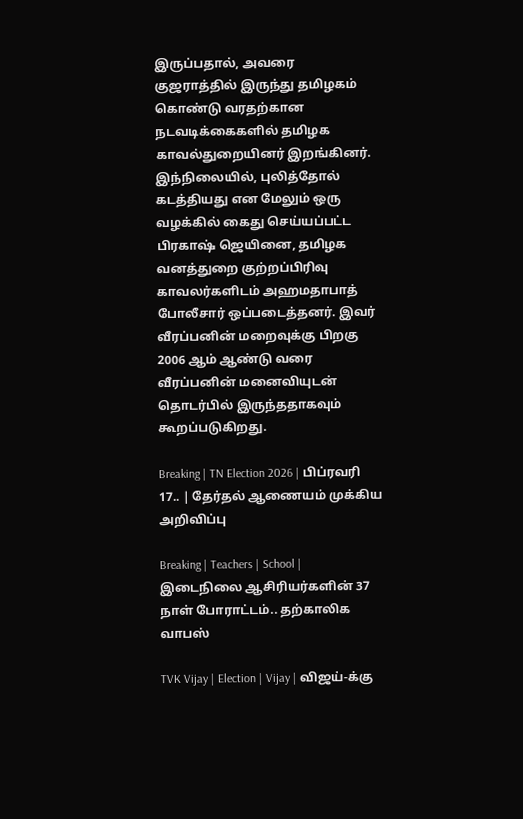இருப்பதால், அவரை குஜராத்தில் இருந்து தமிழகம் கொண்டு வரதற்கான நடவடிக்கைகளில் தமிழக காவல்துறையினர் இறங்கினர். இந்நிலையில், புலித்தோல் கடத்தியது என மேலும் ஒரு வழக்கில் கைது செய்யப்பட்ட பிரகாஷ் ஜெயினை, தமிழக வனத்துறை குற்றப்பிரிவு காவலர்களிடம் அஹமதாபாத் போலீசார் ஒப்படைத்தனர். இவர் வீரப்பனின் மறைவுக்கு பிறகு 2006 ஆம் ஆண்டு வரை வீரப்பனின் மனைவியுடன் தொடர்பில் இருந்ததாகவும் கூறப்படுகிறது.

Breaking | TN Election 2026 | பிப்ரவரி 17.. | தேர்தல் ஆணையம் முக்கிய அறிவிப்பு

Breaking | Teachers | School | இடைநிலை ஆசிரியர்களின் 37 நாள் போராட்டம்.. தற்காலிக வாபஸ்

TVK Vijay | Election | Vijay | விஜய்-க்கு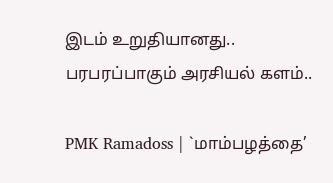இடம் உறுதியானது.. பரபரப்பாகும் அரசியல் களம்..

PMK Ramadoss | `மாம்பழத்தை’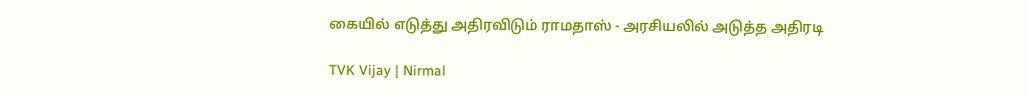கையில் எடுத்து அதிரவிடும் ராமதாஸ் - அரசியலில் அடுத்த அதிரடி

TVK Vijay | Nirmal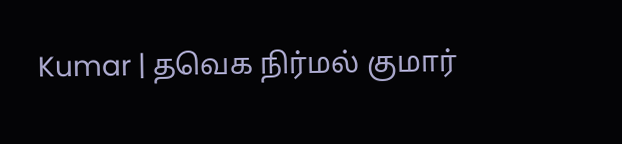Kumar | தவெக நிர்மல் குமார்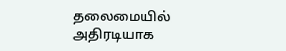தலைமையில் அதிரடியாக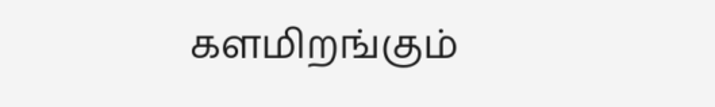களமிறங்கும்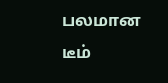பலமான டீம்